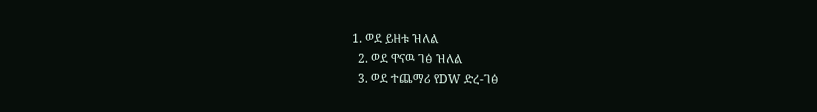1. ወደ ይዘቱ ዝለል
  2. ወደ ዋናዉ ገፅ ዝለል
  3. ወደ ተጨማሪ የDW ድረ-ገፅ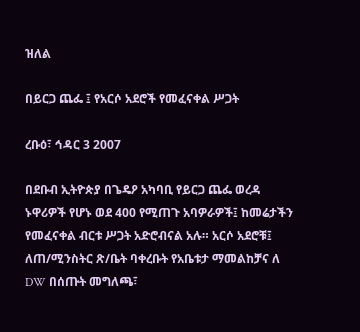ዝለል

በይርጋ ጨፌ ፤ የአርሶ አደሮች የመፈናቀል ሥጋት

ረቡዕ፣ ኅዳር 3 2007

በደቡብ ኢትዮጵያ በጌዴዖ አካባቢ የይርጋ ጨፌ ወረዳ ኑዋሪዎች የሆኑ ወደ 400 የሚጠጉ አባዎራዎች፤ ከመሬታችን የመፈናቀል ብርቱ ሥጋት አድሮብናል አሉ። አርሶ አደሮቹ፤ ለጠ/ሚንስትር ጽ/ቤት ባቀረቡት የአቤቱታ ማመልከቻና ለ DW በሰጡት መግለጫ፣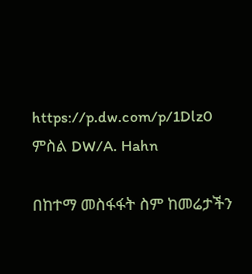https://p.dw.com/p/1Dlz0
ምስል DW/A. Hahn

በከተማ መስፋፋት ስም ከመሬታችን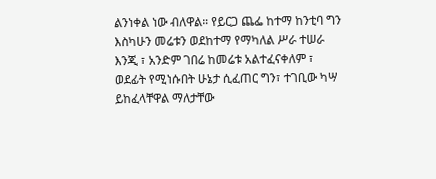ልንነቀል ነው ብለዋል። የይርጋ ጨፌ ከተማ ከንቲባ ግን እስካሁን መሬቱን ወደከተማ የማካለል ሥራ ተሠራ እንጂ ፣ አንድም ገበሬ ከመሬቱ አልተፈናቀለም ፣ ወደፊት የሚነሱበት ሁኔታ ሲፈጠር ግን፣ ተገቢው ካሣ ይከፈላቸዋል ማለታቸው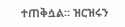ተጠቅሷል። ዝርዝሩን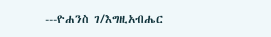---ዮሐንስ ገ/እግዚአብሔር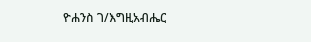ዮሐንስ ገ/እግዚአብሔር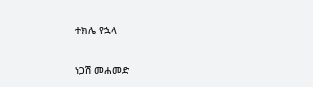ተክሌ የኋላ

ነጋሽ መሐመድ